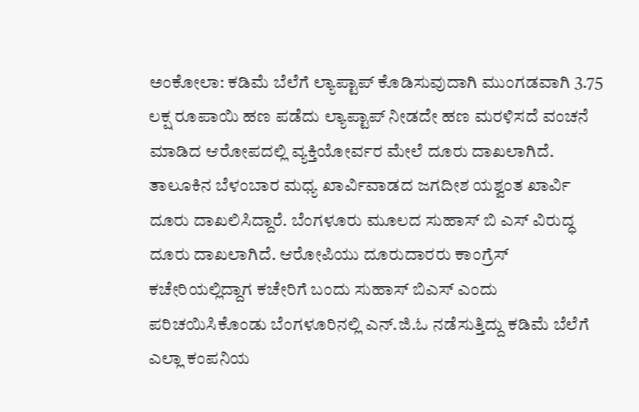ಅಂಕೋಲಾ: ಕಡಿಮೆ ಬೆಲೆಗೆ ಲ್ಯಾಪ್ಟಾಪ್ ಕೊಡಿಸುವುದಾಗಿ ಮುಂಗಡವಾಗಿ 3.75 ಲಕ್ಷ ರೂಪಾಯಿ ಹಣ ಪಡೆದು ಲ್ಯಾಪ್ಟಾಪ್ ನೀಡದೇ ಹಣ ಮರಳಿಸದೆ ವಂಚನೆ ಮಾಡಿದ ಆರೋಪದಲ್ಲಿ ವ್ಯಕ್ತಿಯೋರ್ವರ ಮೇಲೆ ದೂರು ದಾಖಲಾಗಿದೆ. ತಾಲೂಕಿನ ಬೆಳಂಬಾರ ಮಧ್ಯ ಖಾರ್ವಿವಾಡದ ಜಗದೀಶ ಯಶ್ವಂತ ಖಾರ್ವಿ ದೂರು ದಾಖಲಿಸಿದ್ದಾರೆ. ಬೆಂಗಳೂರು ಮೂಲದ ಸುಹಾಸ್ ಬಿ ಎಸ್ ವಿರುದ್ಧ ದೂರು ದಾಖಲಾಗಿದೆ. ಆರೋಪಿಯು ದೂರುದಾರರು ಕಾಂಗ್ರೆಸ್ ಕಚೇರಿಯಲ್ಲಿದ್ದಾಗ ಕಚೇರಿಗೆ ಬಂದು ಸುಹಾಸ್ ಬಿಎಸ್ ಎಂದು ಪರಿಚಯಿಸಿಕೊಂಡು ಬೆಂಗಳೂರಿನಲ್ಲಿ ಎನ್.ಜಿ.ಓ ನಡೆಸುತ್ತಿದ್ದು ಕಡಿಮೆ ಬೆಲೆಗೆ ಎಲ್ಲಾ ಕಂಪನಿಯ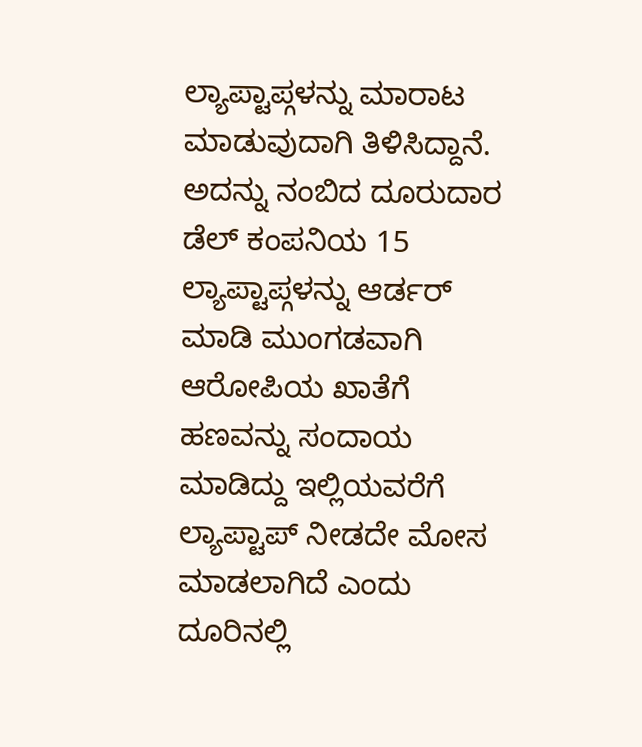ಲ್ಯಾಪ್ಟಾಪ್ಗಳನ್ನು ಮಾರಾಟ ಮಾಡುವುದಾಗಿ ತಿಳಿಸಿದ್ದಾನೆ. ಅದನ್ನು ನಂಬಿದ ದೂರುದಾರ ಡೆಲ್ ಕಂಪನಿಯ 15 ಲ್ಯಾಪ್ಟಾಪ್ಗಳನ್ನು ಆರ್ಡರ್ ಮಾಡಿ ಮುಂಗಡವಾಗಿ ಆರೋಪಿಯ ಖಾತೆಗೆ ಹಣವನ್ನು ಸಂದಾಯ ಮಾಡಿದ್ದು ಇಲ್ಲಿಯವರೆಗೆ ಲ್ಯಾಪ್ಟಾಪ್ ನೀಡದೇ ಮೋಸ ಮಾಡಲಾಗಿದೆ ಎಂದು ದೂರಿನಲ್ಲಿ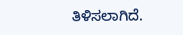ತಿಳಿಸಲಾಗಿದೆ.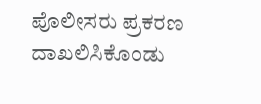ಪೊಲೀಸರು ಪ್ರಕರಣ ದಾಖಲಿಸಿಕೊಂಡು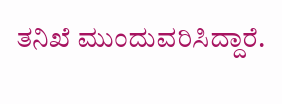ತನಿಖೆ ಮುಂದುವರಿಸಿದ್ದಾರೆ.